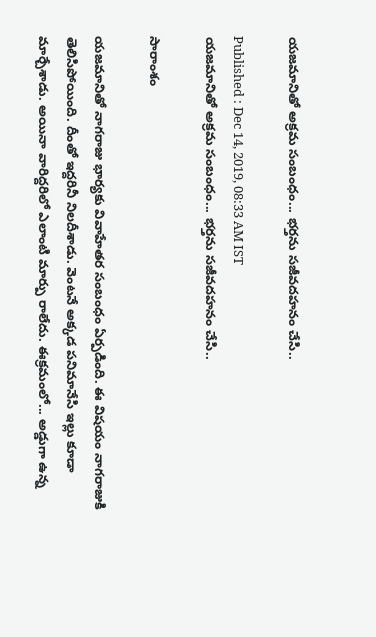యజమానితో అక్రమ సంబంధం... భర్తను సజీవదహనం చేసి..

Published : Dec 14, 2019, 08:33 AM IST
యజమానితో అక్రమ సంబంధం... భర్తను సజీవదహనం చేసి..

సారాంశం

యజమానితో నాగరాజు భార్యకు వివాహేతర సంబంధం ఏర్పడింది. ఈ విషయం నాగరాజుకి తెలిసిపోయింది. దీంతో ఇద్దరినీ నిలదీశాడు. వెంటనే అక్కడ పనిమానేసి ఇల్లు కూడా మార్చేశాడు. అయినా వారిద్దరిలో ఎలాంటి మార్పు రాలేదు. ఈక్రమంలో... అడ్డుగా ఉన్న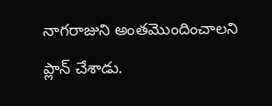నాగరాజుని అంతమొందించాలని ప్లాన్ చేశాడు.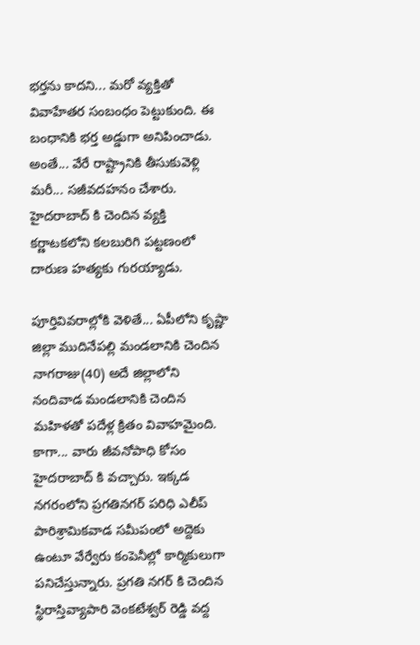భర్తను కాదని... మరో వ్యక్తితో వివాహేతర సంబంధం పెట్టుకుంది. ఈ బంధానికి భర్త అడ్డుగా అనిపించాడు. అంతే... వేరే రాష్ట్రానికి తీసుకువెళ్లి మరీ... సజీవదహనం చేశారు. హైదరాబాద్ కి చెందిన వ్యక్తి కర్ణాటకలోని కలబురిగి పట్టణంలో దారుణ హత్యకు గురయ్యాడు.

పూర్తివివరాల్లోకి వెళితే... ఏపీలోని కృష్ణా జిల్లా ముదినేపల్లి మండలానికి చెందిన నాగరాజు(40) అదే జిల్లాలోని నందివాడ మండలానికి చెందిన మహిళతో పదేళ్ల క్రితం వివాహమైంది. కాగా... వారు జీవనోపాధి కోసం హైదరాబాద్ కి వచ్చారు. ఇక్కడ నగరంలోని ప్రగతినగర్ పరిధి ఎలీప్ పారిశ్రామికవాడ సమీపంలో అద్దెకు ఉంటూ వేర్వేరు కంపెనీల్లో కార్మికులుగా పనిచేస్తున్నారు. ప్రగతి నగర్ కి చెందిన స్థిరాస్తివ్యాపారి వెంకటేశ్వర్ రెడ్డి వద్ద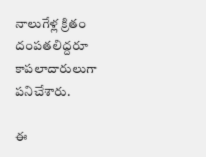నాలుగేళ్ల క్రితం దంపతలిద్దరూ కాపలాదారులుగా పనిచేశారు.

ఈ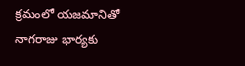క్రమంలో యజమానితో నాగరాజు భార్యకు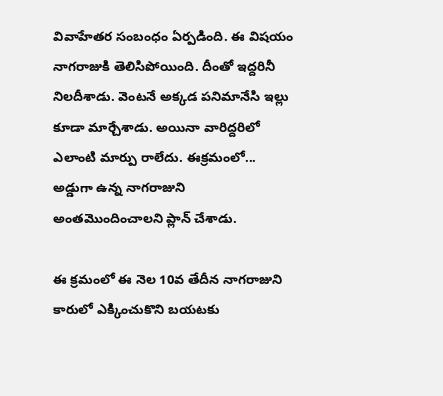వివాహేతర సంబంధం ఏర్పడింది. ఈ విషయం నాగరాజుకి తెలిసిపోయింది. దీంతో ఇద్దరినీ నిలదీశాడు. వెంటనే అక్కడ పనిమానేసి ఇల్లు కూడా మార్చేశాడు. అయినా వారిద్దరిలో ఎలాంటి మార్పు రాలేదు. ఈక్రమంలో... అడ్డుగా ఉన్న నాగరాజుని అంతమొందించాలని ప్లాన్ చేశాడు.

ఈ క్రమంలో ఈ నెల 10వ తేదీన నాగరాజుని కారులో ఎక్కించుకొని బయటకు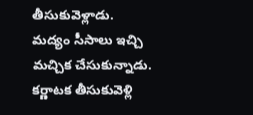తీసుకువెళ్లాడు. మద్యం సీసాలు ఇచ్చి మచ్చిక చేసుకున్నాడు. కర్ణాటక తీసుకువెళ్లి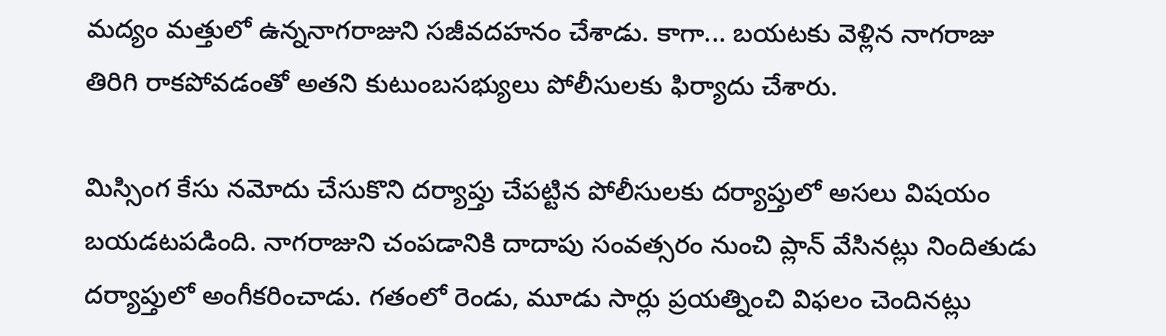మద్యం మత్తులో ఉన్ననాగరాజుని సజీవదహనం చేశాడు. కాగా... బయటకు వెళ్లిన నాగరాజు తిరిగి రాకపోవడంతో అతని కుటుంబసభ్యులు పోలీసులకు ఫిర్యాదు చేశారు.

మిస్సింగ కేసు నమోదు చేసుకొని దర్యాప్తు చేపట్టిన పోలీసులకు దర్యాప్తులో అసలు విషయం బయడటపడింది. నాగరాజుని చంపడానికి దాదాపు సంవత్సరం నుంచి ప్లాన్ వేసినట్లు నిందితుడు దర్యాప్తులో అంగీకరించాడు. గతంలో రెండు, మూడు సార్లు ప్రయత్నించి విఫలం చెందినట్లు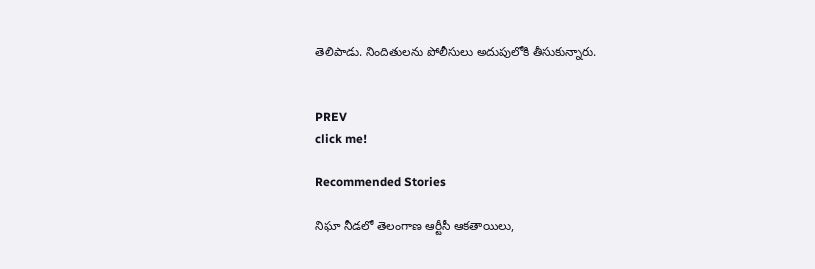తెలిపాడు. నిందితులను పోలీసులు అదుపులోకి తీసుకున్నారు.


PREV
click me!

Recommended Stories

నిఘా నీడలో తెలంగాణ ఆర్టీసీ ఆకతాయిలు,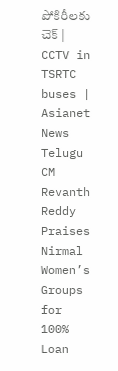పోకిరీలకు చెక్ | CCTV in TSRTC buses | Asianet News Telugu
CM Revanth Reddy Praises Nirmal Women’s Groups for 100% Loan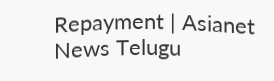Repayment | Asianet News Telugu